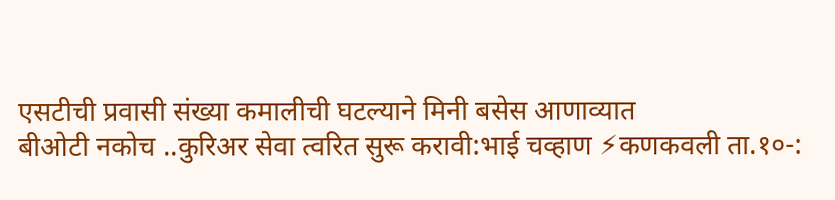एसटीची प्रवासी संख्या कमालीची घटल्याने मिनी बसेस आणाव्यात
बीओटी नकोच ..कुरिअर सेवा त्वरित सुरू करावी:भाई चव्हाण ⚡कणकवली ता.१०-: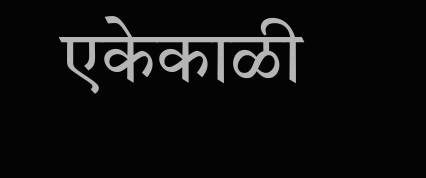एकेकाळी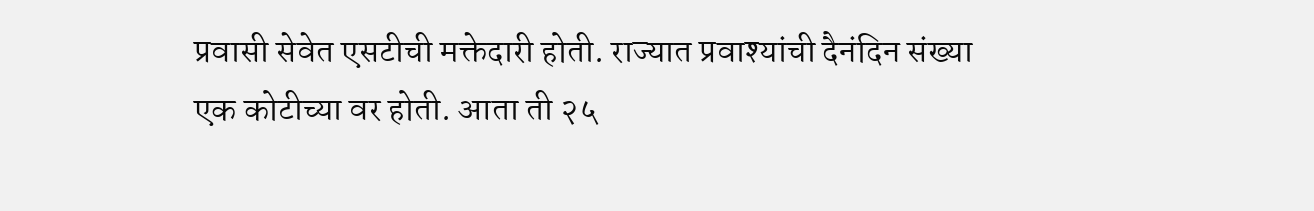प्रवासी सेवेत एसटीची मक्तेदारी होती. राज्यात प्रवाश्यांची दैनंदिन संख्या एक कोटीच्या वर होती. आता ती २५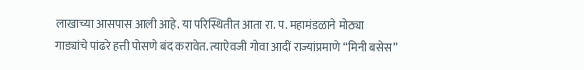लाखाच्या आसपास आली आहे. या परिस्थितीत आता रा. प. महामंडळाने मोठ्या गाड्यांचे पांढरे हत्ती पोसणे बंद करावेत. त्याऐवजी गोवा आदीं राज्यांप्रमाणे “मिनी बसेस”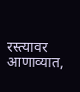रस्त्यावर आणाव्यात,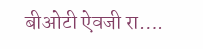बीओटी ऐवजी रा….